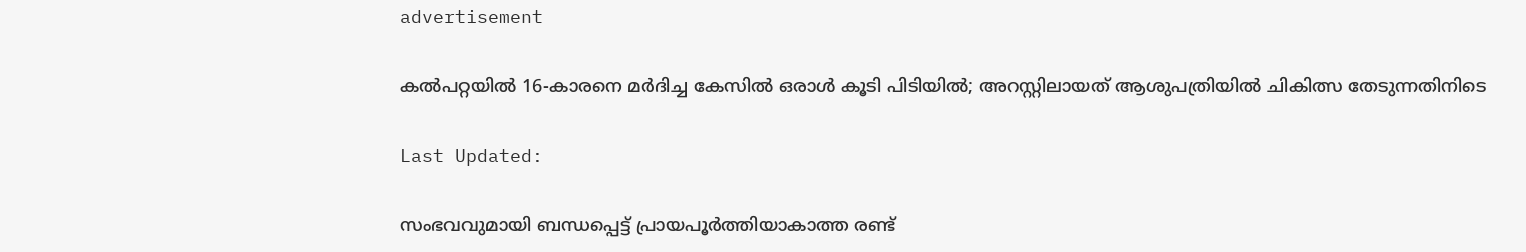advertisement

കൽപറ്റയിൽ 16-കാരനെ മർദിച്ച കേസിൽ ഒരാൾ കൂടി പിടിയിൽ; അറസ്റ്റിലായത് ആശുപത്രിയിൽ ചികിത്സ തേടുന്നതിനിടെ

Last Updated:

സംഭവവുമായി ബന്ധപ്പെട്ട് പ്രായപൂർത്തിയാകാത്ത രണ്ട്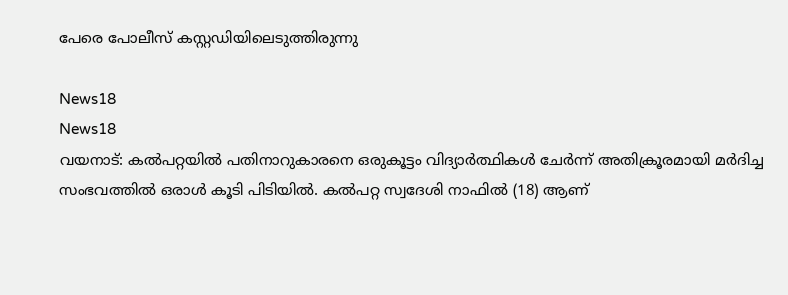പേരെ പോലീസ് കസ്റ്റഡിയിലെടുത്തിരുന്നു

News18
News18
വയനാട്: കൽപറ്റയിൽ പതിനാറുകാരനെ ഒരുകൂട്ടം വിദ്യാർത്ഥികൾ ചേർന്ന് അതിക്രൂരമായി മർദിച്ച സംഭവത്തിൽ ഒരാൾ കൂടി പിടിയിൽ. കൽപറ്റ സ്വദേശി നാഫിൽ (18) ആണ്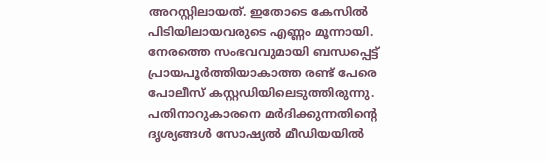അറസ്റ്റിലായത്. ഇതോടെ കേസിൽ പിടിയിലായവരുടെ എണ്ണം മൂന്നായി. നേരത്തെ സംഭവവുമായി ബന്ധപ്പെട്ട് പ്രായപൂർത്തിയാകാത്ത രണ്ട് പേരെ പോലീസ് കസ്റ്റഡിയിലെടുത്തിരുന്നു.
പതിനാറുകാരനെ മർദിക്കുന്നതിന്റെ ദൃശ്യങ്ങൾ സോഷ്യൽ മീഡിയയിൽ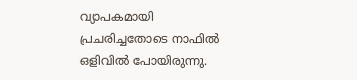വ്യാപകമായി പ്രചരിച്ചതോടെ നാഫിൽ ഒളിവിൽ പോയിരുന്നു.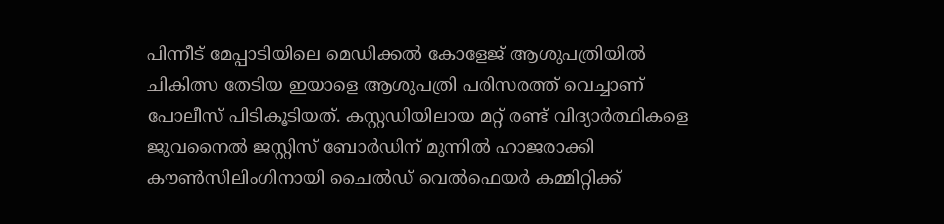പിന്നീട് മേപ്പാടിയിലെ മെഡിക്കൽ കോളേജ് ആശുപത്രിയിൽ ചികിത്സ തേടിയ ഇയാളെ ആശുപത്രി പരിസരത്ത് വെച്ചാണ് പോലീസ് പിടികൂടിയത്. കസ്റ്റഡിയിലായ മറ്റ് രണ്ട് വിദ്യാർത്ഥികളെ ജുവനൈൽ ജസ്റ്റിസ് ബോർഡിന് മുന്നിൽ ഹാജരാക്കി കൗൺസിലിംഗിനായി ചൈൽഡ് വെൽഫെയർ കമ്മിറ്റിക്ക്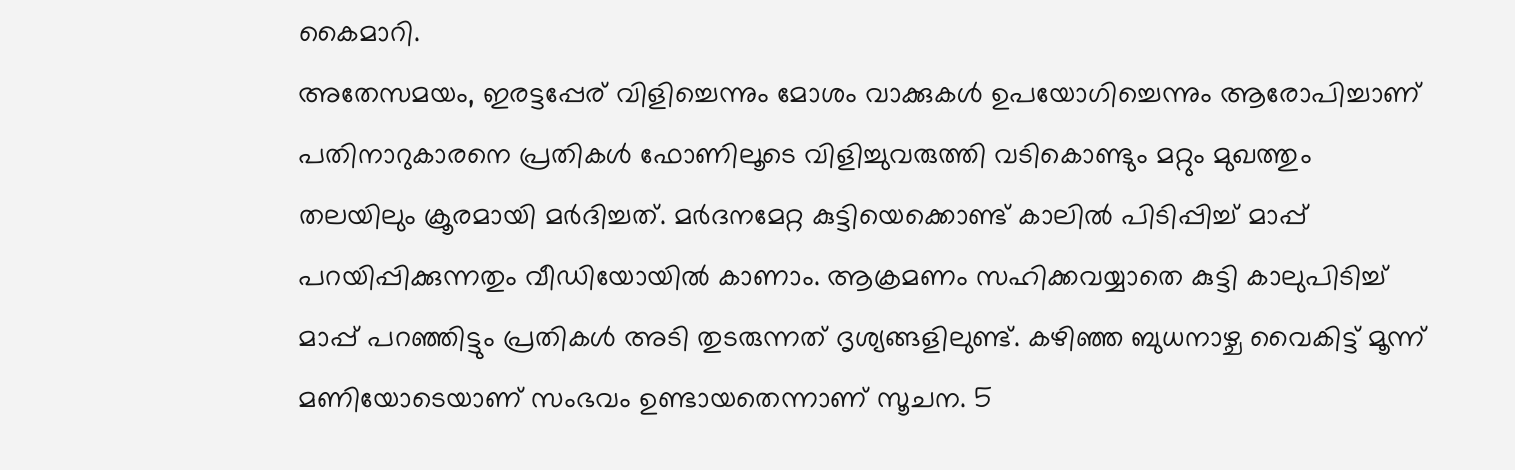കൈമാറി.
അതേസമയം, ഇരട്ടപ്പേര് വിളിച്ചെന്നും മോശം വാക്കുകൾ ഉപയോഗിച്ചെന്നും ആരോപിച്ചാണ് പതിനാറുകാരനെ പ്രതികൾ ഫോണിലൂടെ വിളിച്ചുവരുത്തി വടികൊണ്ടും മറ്റും മുഖത്തും തലയിലും ക്രൂരമായി മർദിച്ചത്. മർദനമേറ്റ കുട്ടിയെക്കൊണ്ട് കാലിൽ പിടിപ്പിച്ച് മാപ്പ് പറയിപ്പിക്കുന്നതും വീഡിയോയിൽ കാണാം. ആക്രമണം സഹിക്കവയ്യാതെ കുട്ടി കാലുപിടിച്ച് മാപ്പ് പറഞ്ഞിട്ടും പ്രതികൾ അടി തുടരുന്നത് ദൃശ്യങ്ങളിലുണ്ട്. കഴിഞ്ഞ ബുധനാഴ്ച വൈകിട്ട് മൂന്ന് മണിയോടെയാണ് സംഭവം ഉണ്ടായതെന്നാണ് സൂചന. 5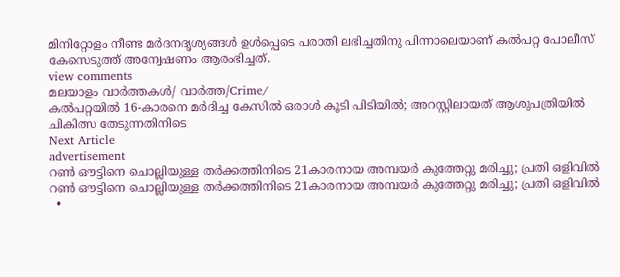മിനിറ്റോളം നീണ്ട മർദനദൃശ്യങ്ങൾ ഉൾപ്പെടെ പരാതി ലഭിച്ചതിനു പിന്നാലെയാണ് കൽപറ്റ പോലീസ് കേസെടുത്ത് അന്വേഷണം ആരംഭിച്ചത്.
view comments
മലയാളം വാർത്തകൾ/ വാർത്ത/Crime/
കൽപറ്റയിൽ 16-കാരനെ മർദിച്ച കേസിൽ ഒരാൾ കൂടി പിടിയിൽ; അറസ്റ്റിലായത് ആശുപത്രിയിൽ ചികിത്സ തേടുന്നതിനിടെ
Next Article
advertisement
റൺ ഔട്ടിനെ ചൊല്ലിയുള്ള തർക്കത്തിനിടെ 21കാരനായ അമ്പയർ കുത്തേറ്റു മരിച്ചു; പ്രതി ഒളിവിൽ
റൺ ഔട്ടിനെ ചൊല്ലിയുള്ള തർക്കത്തിനിടെ 21കാരനായ അമ്പയർ കുത്തേറ്റു മരിച്ചു; പ്രതി ഒളിവിൽ
  •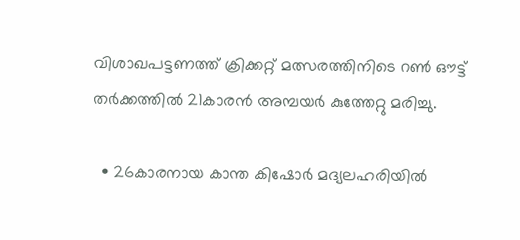വിശാഖപട്ടണത്ത് ക്രിക്കറ്റ് മത്സരത്തിനിടെ റൺ ഔട്ട് തർക്കത്തിൽ 21കാരൻ അമ്പയർ കുത്തേറ്റു മരിച്ചു.

  • 26കാരനായ കാന്ത കിഷോർ മദ്യലഹരിയിൽ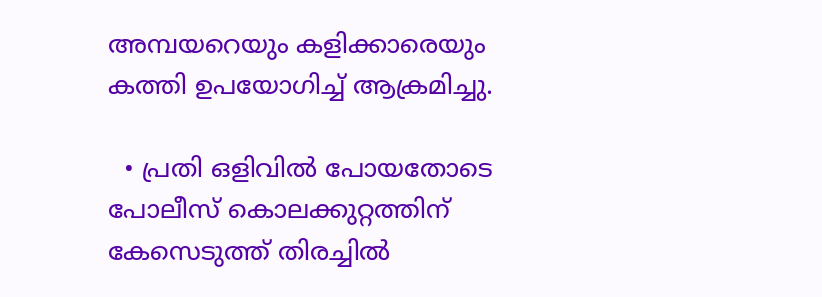അമ്പയറെയും കളിക്കാരെയും കത്തി ഉപയോഗിച്ച് ആക്രമിച്ചു.

  • പ്രതി ഒളിവിൽ പോയതോടെ പോലീസ് കൊലക്കുറ്റത്തിന് കേസെടുത്ത് തിരച്ചിൽ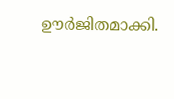ഊർജിതമാക്കി.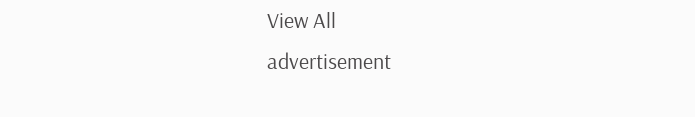View All
advertisement